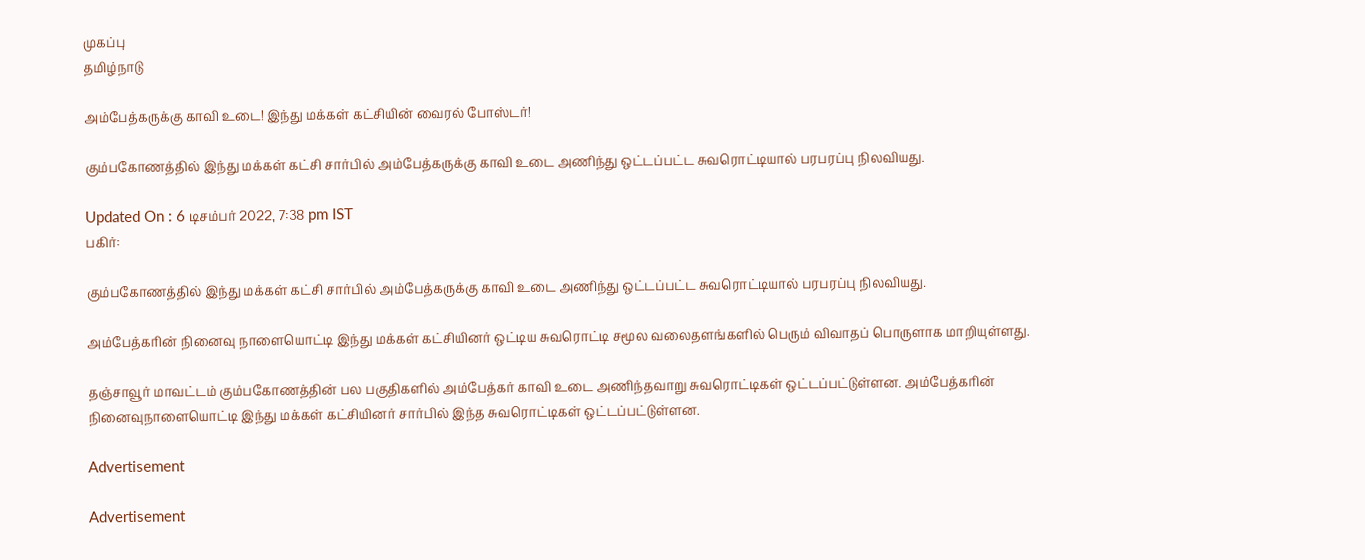முகப்பு
தமிழ்நாடு

அம்பேத்கருக்கு காவி உடை! இந்து மக்கள் கட்சியின் வைரல் போஸ்டர்!

கும்பகோணத்தில் இந்து மக்கள் கட்சி சார்பில் அம்பேத்கருக்கு காவி உடை அணிந்து ஒட்டப்பட்ட சுவரொட்டியால் பரபரப்பு நிலவியது.

Updated On : 6 டிசம்பர் 2022, 7:38 pm IST
பகிர்:

கும்பகோணத்தில் இந்து மக்கள் கட்சி சார்பில் அம்பேத்கருக்கு காவி உடை அணிந்து ஒட்டப்பட்ட சுவரொட்டியால் பரபரப்பு நிலவியது.

அம்பேத்கரின் நினைவு நாளையொட்டி இந்து மக்கள் கட்சியினர் ஒட்டிய சுவரொட்டி சமூல வலைதளங்களில் பெரும் விவாதப் பொருளாக மாறியுள்ளது.

தஞ்சாவூர் மாவட்டம் கும்பகோணத்தின் பல பகுதிகளில் அம்பேத்கர் காவி உடை அணிந்தவாறு சுவரொட்டிகள் ஒட்டப்பட்டுள்ளன. அம்பேத்கரின் நினைவுநாளையொட்டி இந்து மக்கள் கட்சியினர் சார்பில் இந்த சுவரொட்டிகள் ஒட்டப்பட்டுள்ளன.

Advertisement

Advertisement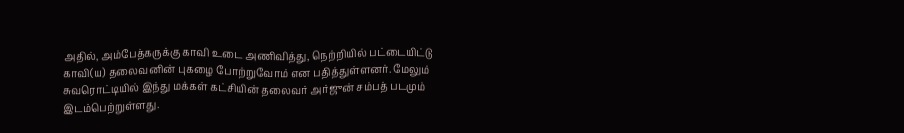அதில், அம்பேத்கருக்கு காவி உடை அணிவித்து, நெற்றியில் பட்டையிட்டு காவி(ய) தலைவனின் புகழை போற்றுவோம் என பதித்துள்ளனர். மேலும் சுவரொட்டியில் இந்து மக்கள் கட்சியின் தலைவர் அர்ஜுன் சம்பத் படமும் இடம்பெற்றுள்ளது.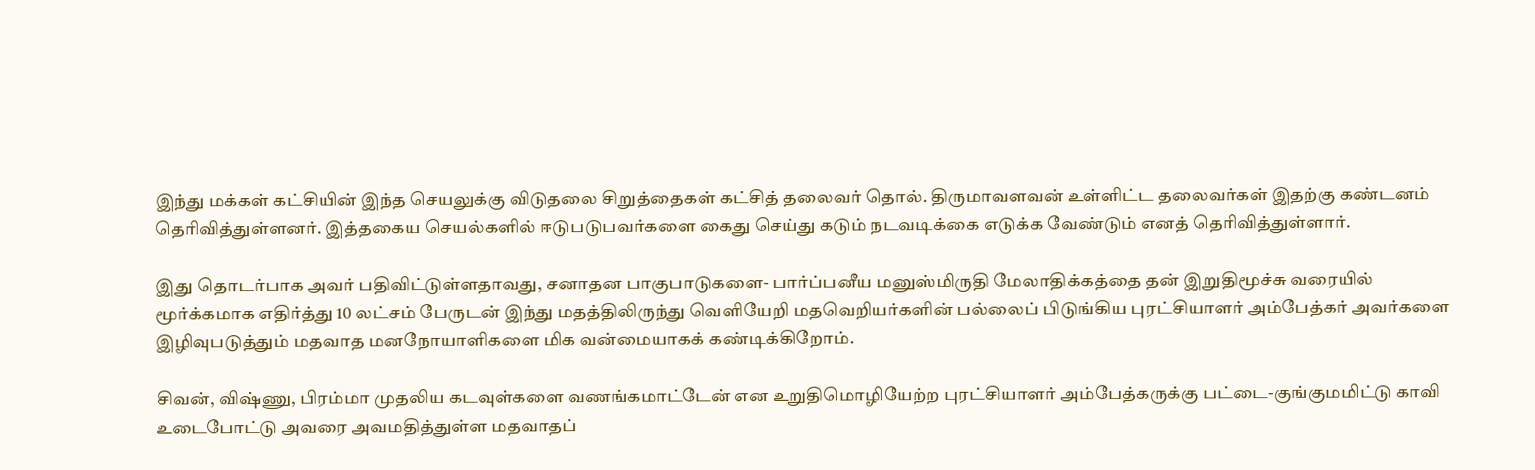இந்து மக்கள் கட்சியின் இந்த செயலுக்கு விடுதலை சிறுத்தைகள் கட்சித் தலைவர் தொல். திருமாவளவன் உள்ளிட்ட தலைவர்கள் இதற்கு கண்டனம் தெரிவித்துள்ளனர். இத்தகைய செயல்களில் ஈடுபடுபவர்களை கைது செய்து கடும் நடவடிக்கை எடுக்க வேண்டும் எனத் தெரிவித்துள்ளார்.

இது தொடர்பாக அவர் பதிவிட்டுள்ளதாவது, சனாதன பாகுபாடுகளை- பார்ப்பனீய மனுஸ்மிருதி மேலாதிக்கத்தை தன் இறுதிமூச்சு வரையில் மூர்க்கமாக எதிர்த்து 10 லட்சம் பேருடன் இந்து மதத்திலிருந்து வெளியேறி மதவெறியர்களின் பல்லைப் பிடுங்கிய புரட்சியாளர் அம்பேத்கர் அவர்களை இழிவுபடுத்தும் மதவாத மனநோயாளிகளை மிக வன்மையாகக் கண்டிக்கிறோம்.

சிவன், விஷ்ணு, பிரம்மா முதலிய கடவுள்களை வணங்கமாட்டேன் என உறுதிமொழியேற்ற புரட்சியாளர் அம்பேத்கருக்கு பட்டை-குங்குமமிட்டு காவி உடைபோட்டு அவரை அவமதித்துள்ள மதவாதப்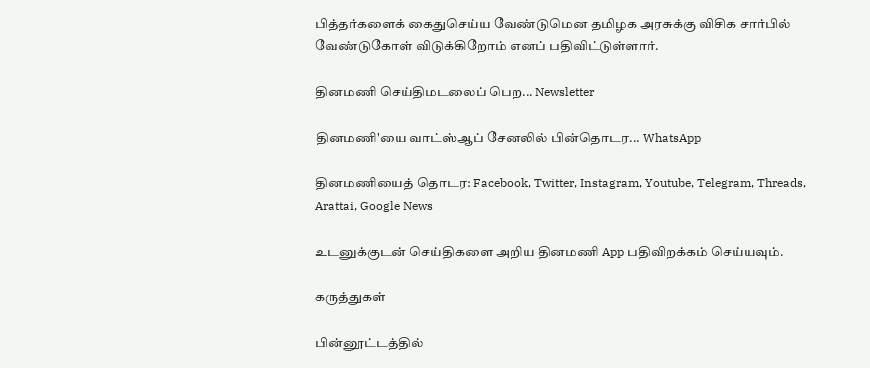பித்தர்களைக் கைதுசெய்ய வேண்டுமென தமிழக அரசுக்கு விசிக சார்பில் வேண்டுகோள் விடுக்கிறோம் எனப் பதிவிட்டுள்ளார்.

தினமணி செய்திமடலைப் பெற... Newsletter

தினமணி'யை வாட்ஸ்ஆப் சேனலில் பின்தொடர... WhatsApp

தினமணியைத் தொடர: Facebook, Twitter, Instagram, Youtube, Telegram, Threads, Arattai, Google News

உடனுக்குடன் செய்திகளை அறிய தினமணி App பதிவிறக்கம் செய்யவும்.

கருத்துகள்

பின்னூட்டத்தில்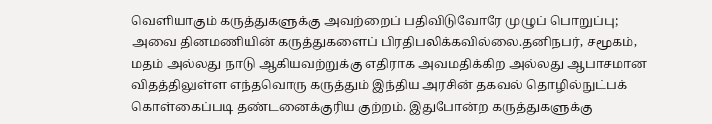வெளியாகும் கருத்துகளுக்கு அவற்றைப் பதிவிடுவோரே முழுப் பொறுப்பு; அவை தினமணியின் கருத்துகளைப் பிரதிபலிக்கவில்லை.தனிநபர், சமூகம், மதம் அல்லது நாடு ஆகியவற்றுக்கு எதிராக அவமதிக்கிற அல்லது ஆபாசமான விதத்திலுள்ள எந்தவொரு கருத்தும் இந்திய அரசின் தகவல் தொழில்நுட்பக் கொள்கைப்படி தண்டனைக்குரிய குற்றம். இதுபோன்ற கருத்துகளுக்கு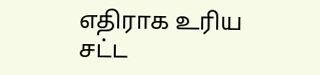எதிராக உரிய சட்ட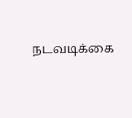நடவடிக்கை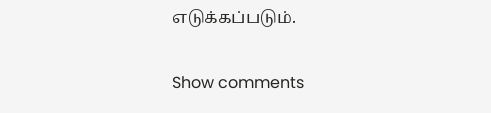எடுக்கப்படும்.

Show comments